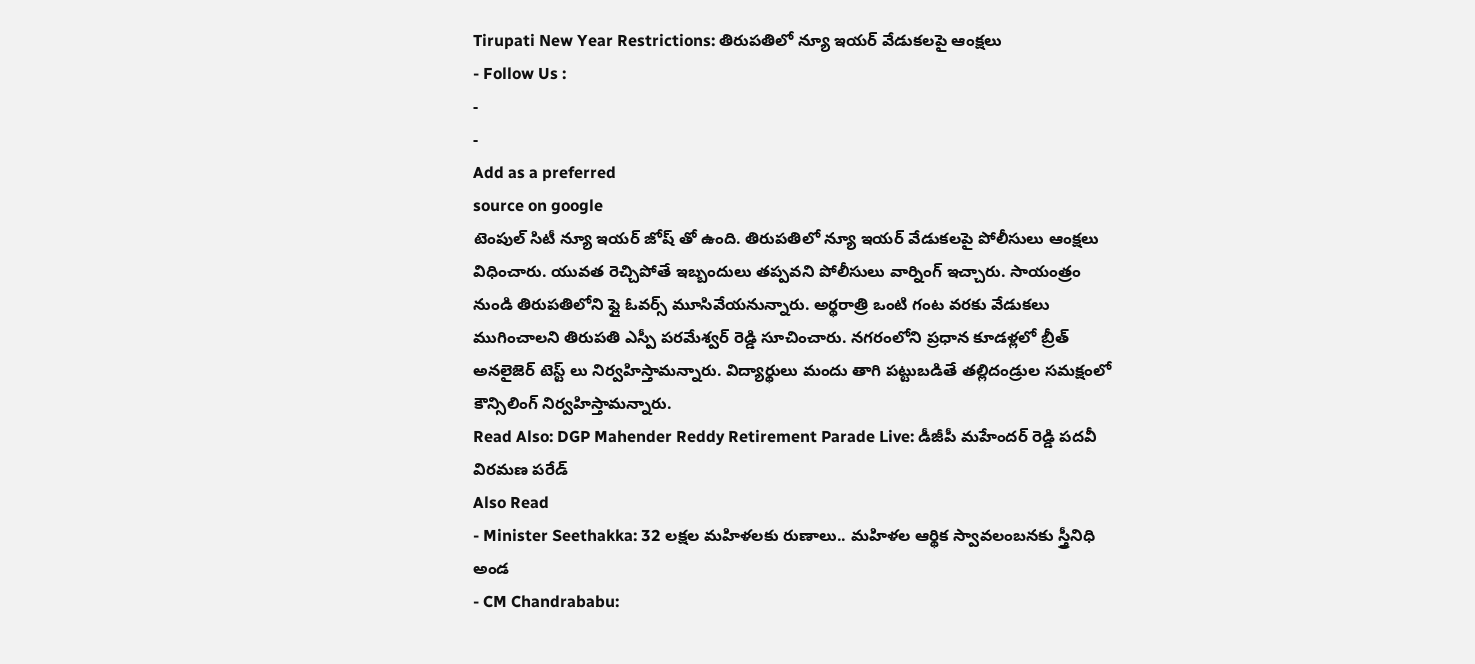Tirupati New Year Restrictions: తిరుపతిలో న్యూ ఇయర్ వేడుకలపై ఆంక్షలు
- Follow Us :
-
-
Add as a preferred
source on google
టెంపుల్ సిటీ న్యూ ఇయర్ జోష్ తో ఉంది. తిరుపతిలో న్యూ ఇయర్ వేడుకలపై పోలీసులు ఆంక్షలు విధించారు. యువత రెచ్చిపోతే ఇబ్బందులు తప్పవని పోలీసులు వార్నింగ్ ఇచ్చారు. సాయంత్రం నుండి తిరుపతిలోని ఫ్లై ఓవర్స్ మూసివేయనున్నారు. అర్థరాత్రి ఒంటి గంట వరకు వేడుకలు ముగించాలని తిరుపతి ఎస్పీ పరమేశ్వర్ రెడ్డి సూచించారు. నగరంలోని ప్రధాన కూడళ్లలో బ్రీత్ అనలైజెర్ టెస్ట్ లు నిర్వహిస్తామన్నారు. విద్యార్థులు మందు తాగి పట్టుబడితే తల్లిదండ్రుల సమక్షంలో కౌన్సిలింగ్ నిర్వహిస్తామన్నారు.
Read Also: DGP Mahender Reddy Retirement Parade Live: డీజీపీ మహేందర్ రెడ్డి పదవీ విరమణ పరేడ్
Also Read
- Minister Seethakka: 32 లక్షల మహిళలకు రుణాలు.. మహిళల ఆర్థిక స్వావలంబనకు స్త్రీనిధి అండ
- CM Chandrababu: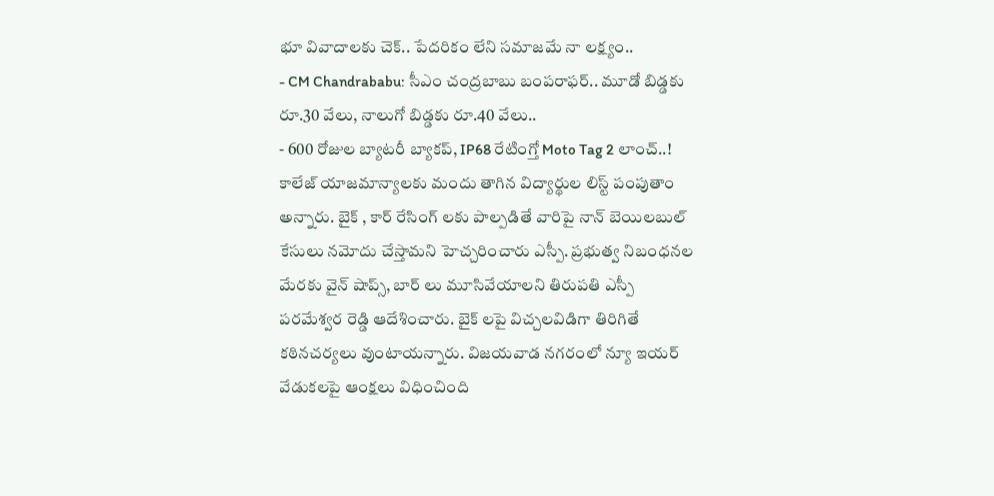భూ వివాదాలకు చెక్.. పేదరికం లేని సమాజమే నా లక్ష్యం..
- CM Chandrababu: సీఎం చంద్రబాబు బంపరాఫర్.. మూడో బిడ్డకు రూ.30 వేలు, నాలుగో బిడ్డకు రూ.40 వేలు..
- 600 రోజుల బ్యాటరీ బ్యాకప్, IP68 రేటింగ్తో Moto Tag 2 లాంచ్..!
కాలేజ్ యాజమాన్యాలకు మందు తాగిన విద్యార్థుల లిస్ట్ పంపుతాం అన్నారు. బైక్ , కార్ రేసింగ్ లకు పాల్పడితే వారిపై నాన్ బెయిలబుల్ కేసులు నమోదు చేస్తామని హెచ్చరించారు ఎస్పీ. ప్రభుత్వ నిబంధనల మేరకు వైన్ షాప్స్, బార్ లు మూసివేయాలని తిరుపతి ఎస్పీ పరమేశ్వర రెడ్డి ఆదేశించారు. బైక్ లపై విచ్చలవిడిగా తిరిగితే కఠినచర్యలు వుంటాయన్నారు. విజయవాడ నగరంలో న్యూ ఇయర్ వేడుకలపై ఆంక్షలు విధించింది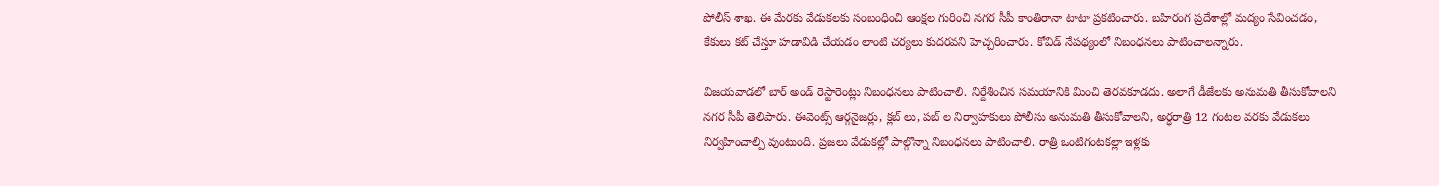పోలీస్ శాఖ. ఈ మేరకు వేడుకలకు సంబంధించి ఆంక్షల గురించి నగర సీపీ కాంతిరానా టాటా ప్రకటించారు. బహిరంగ ప్రదేశాల్లో మద్యం సేవించడం, కేకులు కట్ చేస్తూ హడావిడి చేయడం లాంటి చర్యలు కుదరవని హెచ్చరించారు. కోవిడ్ నేపథ్యంలో నిబంధనలు పాటించాలన్నారు.

విజయవాడలో బార్ అండ్ రెస్టారెంట్లు నిబంధనలు పాటించాలి. నిర్దేశించిన సమయానికి మించి తెరవకూడదు. అలాగే డీజేలకు అనుమతి తీసుకోవాలని నగర సీపీ తెలిపారు. ఈవెంట్స్ ఆర్గనైజర్లు, క్లబ్ లు, పబ్ ల నిర్వాహకులు పోలీసు అనుమతి తీసుకోవాలని, అర్ధరాత్రి 12 గంటల వరకు వేడుకలు నిర్వహించాల్పి వుంటుంది. ప్రజలు వేడుకల్లో పాల్గొన్నా నిబంధనలు పాటించాలి. రాత్రి ఒంటిగంటకల్లా ఇళ్లకు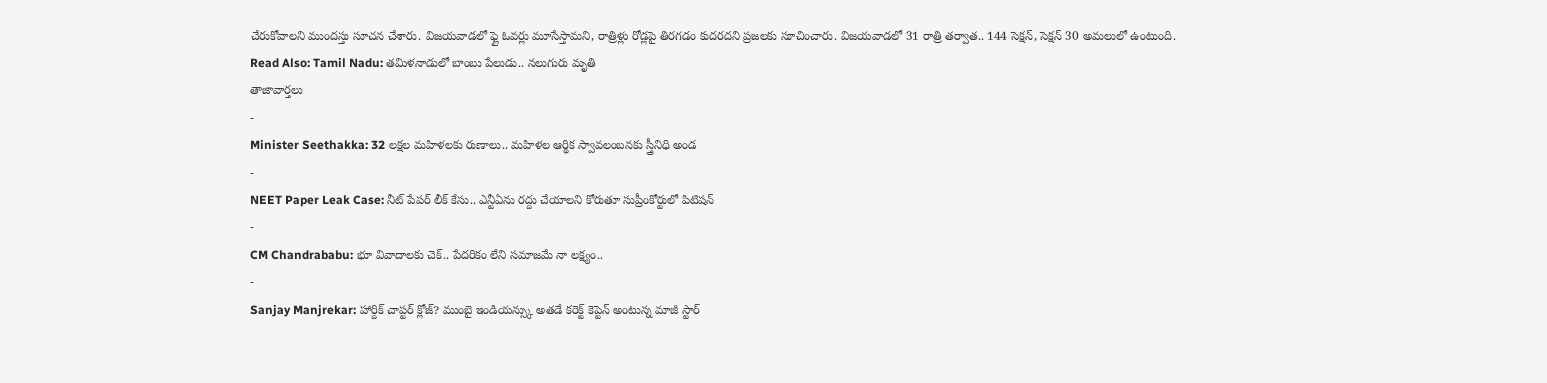చేరుకోవాలని ముందస్తు సూచన చేశారు. విజయవాడలో ఫ్లై ఓవర్లు మూసేస్తామని, రాత్రిళ్లు రోడ్లపై తిరగడం కుదరదని ప్రజలకు సూచించారు. విజయవాడలో 31 రాత్రి తర్వాత.. 144 సెక్షన్, సెక్షన్ 30 అమలులో ఉంటుంది.
Read Also: Tamil Nadu: తమిళనాడులో బాంబు పేలుడు.. నలుగురు మృతి
తాజావార్తలు
-
Minister Seethakka: 32 లక్షల మహిళలకు రుణాలు.. మహిళల ఆర్థిక స్వావలంబనకు స్త్రీనిధి అండ
-
NEET Paper Leak Case: నీట్ పేపర్ లీక్ కేసు.. ఎన్టీఏను రద్దు చేయాలని కోరుతూ సుప్రీంకోర్టులో పిటిషన్
-
CM Chandrababu: భూ వివాదాలకు చెక్.. పేదరికం లేని సమాజమే నా లక్ష్యం..
-
Sanjay Manjrekar: హార్దిక్ చాప్టర్ క్లోజ్? ముంబై ఇండియన్స్కు అతడే కరెక్ట్ కెప్టెన్ అంటున్న మాజీ స్టార్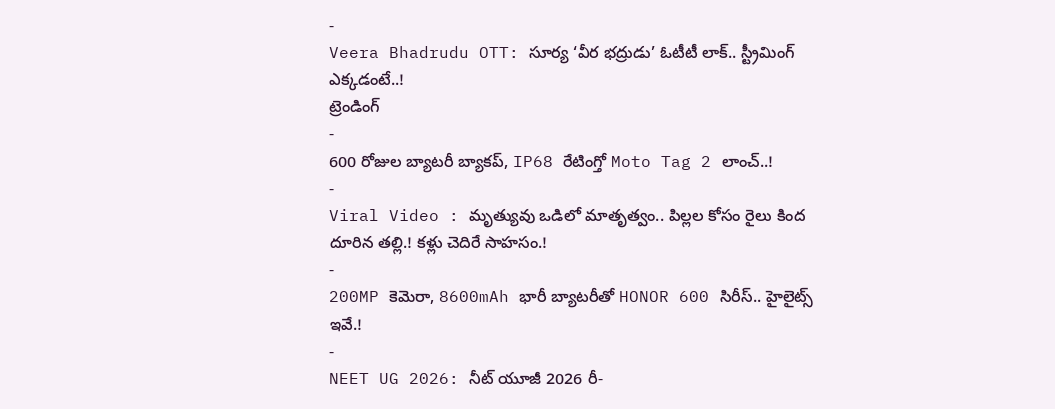-
Veera Bhadrudu OTT: సూర్య ‘వీర భద్రుడు’ ఓటీటీ లాక్.. స్ట్రీమింగ్ ఎక్కడంటే..!
ట్రెండింగ్
-
600 రోజుల బ్యాటరీ బ్యాకప్, IP68 రేటింగ్తో Moto Tag 2 లాంచ్..!
-
Viral Video : మృత్యువు ఒడిలో మాతృత్వం.. పిల్లల కోసం రైలు కింద దూరిన తల్లి.! కళ్లు చెదిరే సాహసం.!
-
200MP కెమెరా, 8600mAh భారీ బ్యాటరీతో HONOR 600 సిరీస్.. హైలైట్స్ ఇవే.!
-
NEET UG 2026: నీట్ యూజీ 2026 రీ-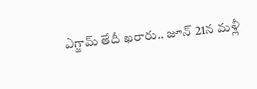ఎగ్జామ్ తేదీ ఖరారు.. జూన్ 21న మళ్లీ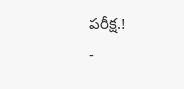పరీక్ష.!
-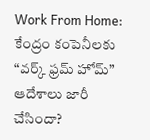Work From Home: కేంద్రం కంపెనీలకు “వర్క్ ఫ్రమ్ హోమ్” ఆదేశాలు జారీ చేసిందా?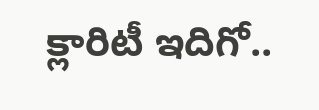క్లారిటీ ఇదిగో..